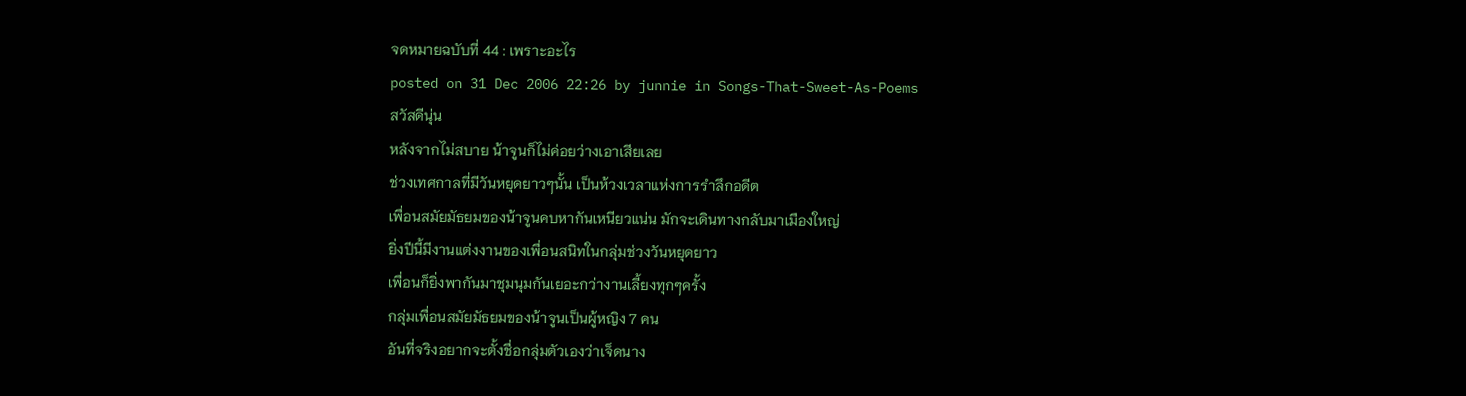จดหมายฉบับที่ 44 : เพราะอะไร
posted on 31 Dec 2006 22:26 by junnie in Songs-That-Sweet-As-Poems
สวัสดีนุ่น
หลังจากไม่สบาย น้าจูนก็ไม่ค่อยว่างเอาเสียเลย
ช่วงเทศกาลที่มีวันหยุดยาวๆนั้น เป็นห้วงเวลาแห่งการรำลึกอดีต
เพื่อนสมัยมัธยมของน้าจูนคบหากันเหนียวแน่น มักจะเดินทางกลับมาเมืองใหญ่
ยิ่งปีนี้มีงานแต่งงานของเพื่อนสนิทในกลุ่มช่วงวันหยุดยาว
เพื่อนก็ยิ่งพากันมาชุมนุมกันเยอะกว่างานเลี้ยงทุกๆครั้ง
กลุ่มเพื่อนสมัยมัธยมของน้าจูนเป็นผู้หญิง 7 คน
อันที่จริงอยากจะตั้งชื่อกลุ่มตัวเองว่าเจ็ดนาง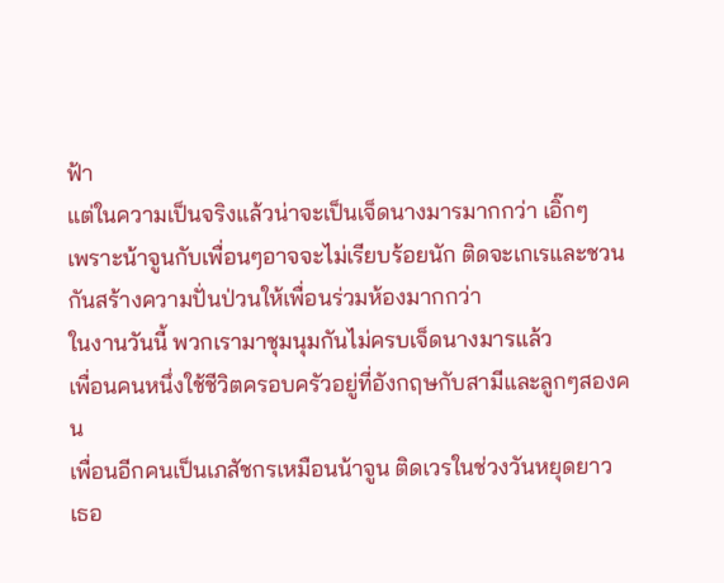ฟ้า
แต่ในความเป็นจริงแล้วน่าจะเป็นเจ็ดนางมารมากกว่า เอิ๊กๆ
เพราะน้าจูนกับเพื่อนๆอาจจะไม่เรียบร้อยนัก ติดจะเกเรและชวนกันสร้างความปั่นป่วนให้เพื่อนร่วมห้องมากกว่า
ในงานวันนี้ พวกเรามาชุมนุมกันไม่ครบเจ็ดนางมารแล้ว
เพื่อนคนหนึ่งใช้ชีวิตครอบครัวอยู่ที่อังกฤษกับสามีและลูกๆสองคน
เพื่อนอีกคนเป็นเภสัชกรเหมือนน้าจูน ติดเวรในช่วงวันหยุดยาว
เธอ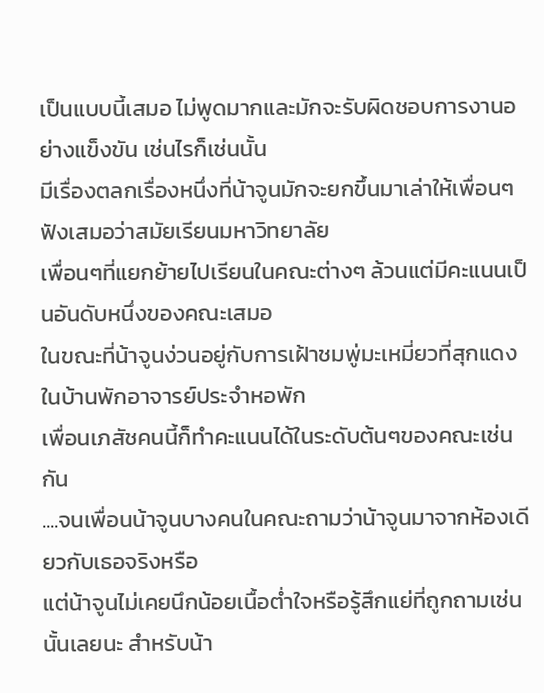เป็นแบบนี้เสมอ ไม่พูดมากและมักจะรับผิดชอบการงานอย่างแข็งขัน เช่นไรก็เช่นนั้น
มีเรื่องตลกเรื่องหนึ่งที่น้าจูนมักจะยกขึ้นมาเล่าให้เพื่อนๆฟังเสมอว่าสมัยเรียนมหาวิทยาลัย
เพื่อนๆที่แยกย้ายไปเรียนในคณะต่างๆ ล้วนแต่มีคะแนนเป็นอันดับหนึ่งของคณะเสมอ
ในขณะที่น้าจูนง่วนอยู่กับการเฝ้าชมพู่มะเหมี่ยวที่สุกแดงในบ้านพักอาจารย์ประจำหอพัก
เพื่อนเภสัชคนนี้ก็ทำคะแนนได้ในระดับต้นๆของคณะเช่นกัน
....จนเพื่อนน้าจูนบางคนในคณะถามว่าน้าจูนมาจากห้องเดียวกับเธอจริงหรือ
แต่น้าจูนไม่เคยนึกน้อยเนื้อต่ำใจหรือรู้สึกแย่ที่ถูกถามเช่นนั้นเลยนะ สำหรับน้า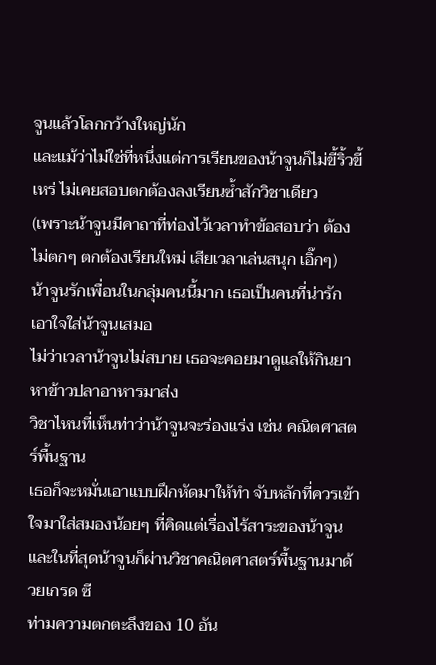จูนแล้วโลกกว้างใหญ่นัก
และแม้ว่าไม่ใช่ที่หนึ่งแต่การเรียนของน้าจูนก็ไม่ขี้ริ้วขี้เหร่ ไม่เคยสอบตกต้องลงเรียนซ้ำสักวิชาเดียว
(เพราะน้าจูนมีคาถาที่ท่องไว้เวลาทำข้อสอบว่า ต้องไม่ตกๆ ตกต้องเรียนใหม่ เสียเวลาเล่นสนุก เอิ๊กๆ)
น้าจูนรักเพื่อนในกลุ่มคนนี้มาก เธอเป็นคนที่น่ารัก เอาใจใส่น้าจูนเสมอ
ไม่ว่าเวลาน้าจูนไม่สบาย เธอจะคอยมาดูแลให้กินยา หาข้าวปลาอาหารมาส่ง
วิชาไหนที่เห็นท่าว่าน้าจูนจะร่องแร่ง เช่น คณิตศาสตร์พื้นฐาน
เธอก็จะหมั่นเอาแบบฝึกหัดมาให้ทำ จับหลักที่ควรเข้าใจมาใส่สมองน้อยๆ ที่คิดแต่เรื่องไร้สาระของน้าจูน
และในที่สุดน้าจูนก็ผ่านวิชาคณิตศาสตร์พื้นฐานมาด้วยเกรด ซี
ท่ามความตกตะลึงของ 10 อัน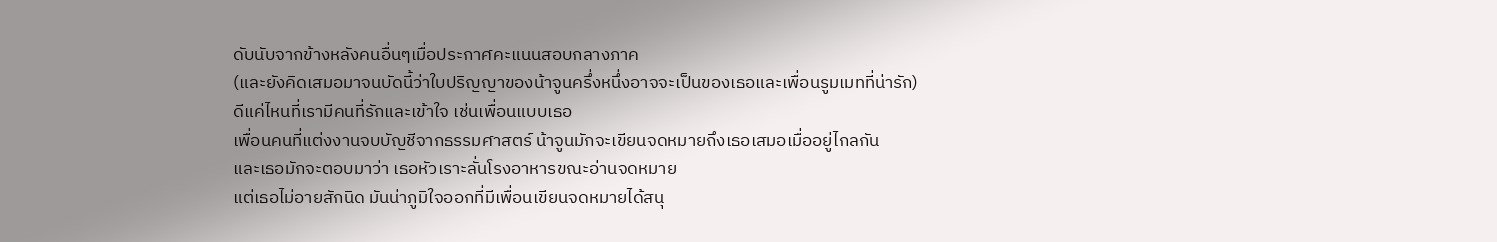ดับนับจากข้างหลังคนอื่นๆเมื่อประกาศคะแนนสอบกลางภาค
(และยังคิดเสมอมาจนบัดนี้ว่าใบปริญญาของน้าจูนครึ่งหนึ่งอาจจะเป็นของเธอและเพื่อนรูมเมทที่น่ารัก)
ดีแค่ไหนที่เรามีคนที่รักและเข้าใจ เช่นเพื่อนแบบเธอ
เพื่อนคนที่แต่งงานจบบัญชีจากธรรมศาสตร์ น้าจูนมักจะเขียนจดหมายถึงเธอเสมอเมื่ออยู่ไกลกัน
และเธอมักจะตอบมาว่า เธอหัวเราะลั่นโรงอาหารขณะอ่านจดหมาย
แต่เธอไม่อายสักนิด มันน่าภูมิใจออกที่มีเพื่อนเขียนจดหมายได้สนุ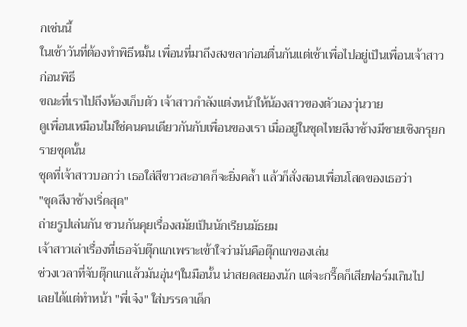กเช่นนี้
ในเช้าวันที่ต้องทำพิธีหมั้น เพื่อนที่มาถึงสงขลาก่อนตื่นกันแต่เช้าเพื่อไปอยู่เป็นเพื่อนเจ้าสาวก่อนพิธี
ขณะที่เราไปถึงห้องเก็บตัว เจ้าสาวกำลังแต่งหน้าให้น้องสาวของตัวเองวุ่นวาย
ดูเพื่อนเหมือนไม่ใช่คนคนเดียวกันกับเพื่อนของเรา เมื่ออยู่ในชุดไทยสีงาช้างมีชายเชิงกรุยกรายชุดนั้น
ชุดที่เจ้าสาวบอกว่า เธอใส่สีขาวสะอาดก็จะยิ่งคล้ำ แล้วก็สั่งสอนเพื่อนโสดของเธอว่า
"ชุดสีงาช้างเริ่ดสุด"
ถ่ายรูปเล่นกัน ชวนกันคุยเรื่องสมัยเป็นนักเรียนมัธยม
เจ้าสาวเล่าเรื่องที่เธอจับตุ๊กแกเพราะเข้าใจว่ามันคือตุ๊กแกของเล่น
ช่วงเวลาที่จับตุ๊กแกแล้วมันอุ่นๆในมือนั้น น่าสยดสยองนัก แต่จะกรี๊ดก็เสียฟอร์มเกินไป
เลยได้แต่ทำหน้า "พี่เจ๋ง" ใส่บรรดาเด็ก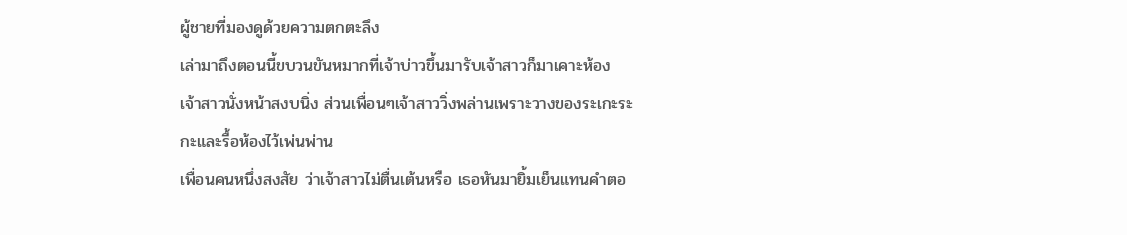ผู้ชายที่มองดูด้วยความตกตะลึง
เล่ามาถึงตอนนี้ขบวนขันหมากที่เจ้าบ่าวขึ้นมารับเจ้าสาวก็มาเคาะห้อง
เจ้าสาวนั่งหน้าสงบนิ่ง ส่วนเพื่อนๆเจ้าสาววิ่งพล่านเพราะวางของระเกะระกะและรื้อห้องไว้เพ่นพ่าน
เพื่อนคนหนึ่งสงสัย ว่าเจ้าสาวไม่ตื่นเต้นหรือ เธอหันมายิ้มเย็นแทนคำตอ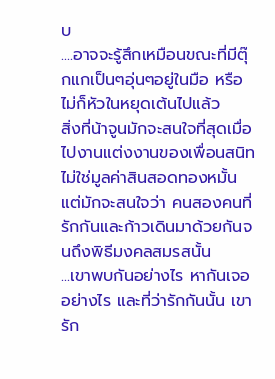บ
....อาจจะรู้สึกเหมือนขณะที่มีตุ๊กแกเป็นๆอุ่นๆอยู่ในมือ หรือไม่ก็หัวในหยุดเต้นไปแล้ว
สิ่งที่น้าจูนมักจะสนใจที่สุดเมื่อไปงานแต่งงานของเพื่อนสนิทไม่ใช่มูลค่าสินสอดทองหมั้น
แต่มักจะสนใจว่า คนสองคนที่รักกันและก้าวเดินมาด้วยกันจนถึงพิธีมงคลสมรสนั้น
...เขาพบกันอย่างไร หากันเจออย่างไร และที่ว่ารักกันนั้น เขารัก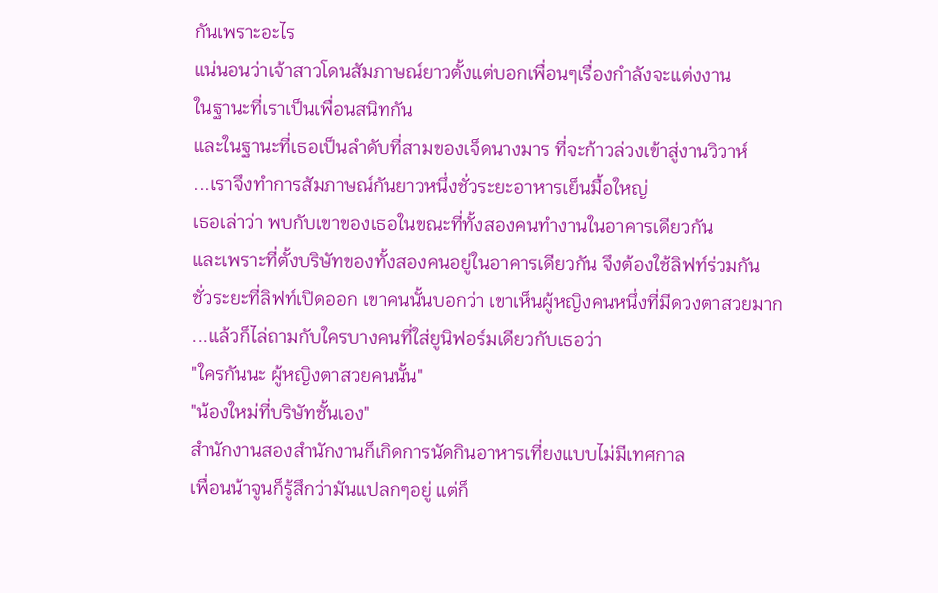กันเพราะอะไร
แน่นอนว่าเจ้าสาวโดนสัมภาษณ์ยาวตั้งแต่บอกเพื่อนๆเรื่องกำลังจะแต่งงาน
ในฐานะที่เราเป็นเพื่อนสนิทกัน
และในฐานะที่เธอเป็นลำดับที่สามของเจ็ดนางมาร ที่จะก้าวล่วงเข้าสู่งานวิวาห์
...เราจึงทำการสัมภาษณ์กันยาวหนึ่งชั่วระยะอาหารเย็นมื้อใหญ่
เธอเล่าว่า พบกับเขาของเธอในขณะที่ทั้งสองคนทำงานในอาคารเดียวกัน
และเพราะที่ตั้งบริษัทของทั้งสองคนอยู่ในอาคารเดียวกัน จึงต้องใช้ลิฟท์ร่วมกัน
ชั่วระยะที่ลิฟท์เปิดออก เขาคนนั้นบอกว่า เขาเห็นผู้หญิงคนหนึ่งที่มีดวงตาสวยมาก
...แล้วก็ไล่ถามกับใครบางคนที่ใส่ยูนิฟอร์มเดียวกับเธอว่า
"ใครกันนะ ผู้หญิงตาสวยคนนั้น"
"น้องใหม่ที่บริษัทชั้นเอง"
สำนักงานสองสำนักงานก็เกิดการนัดกินอาหารเที่ยงแบบไม่มีเทศกาล
เพื่อนน้าจูนก็รู้สึกว่ามันแปลกๆอยู่ แต่ก็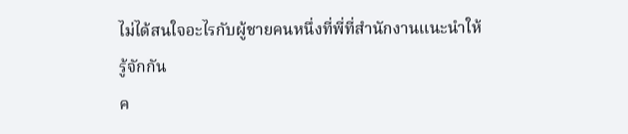ไม่ได้สนใจอะไรกับผู้ชายคนหนึ่งที่พี่ที่สำนักงานแนะนำให้รู้จักกัน
ค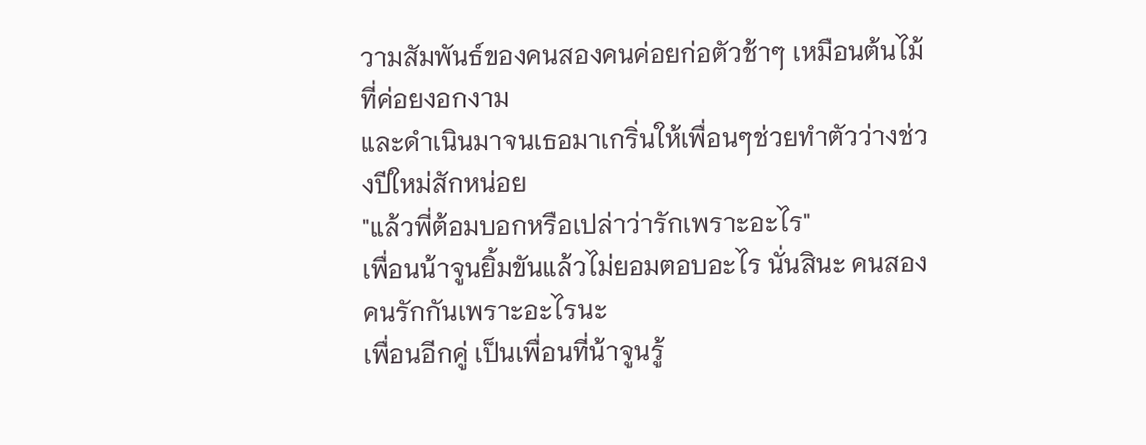วามสัมพันธ์ของคนสองคนค่อยก่อตัวช้าๆ เหมือนต้นไม้ที่ค่อยงอกงาม
และดำเนินมาจนเธอมาเกริ่นให้เพื่อนๆช่วยทำตัวว่างช่วงปีใหม่สักหน่อย
"แล้วพี่ต้อมบอกหรือเปล่าว่ารักเพราะอะไร"
เพื่อนน้าจูนยิ้มขันแล้วไม่ยอมตอบอะไร นั่นสินะ คนสองคนรักกันเพราะอะไรนะ
เพื่อนอีกคู่ เป็นเพื่อนที่น้าจูนรู้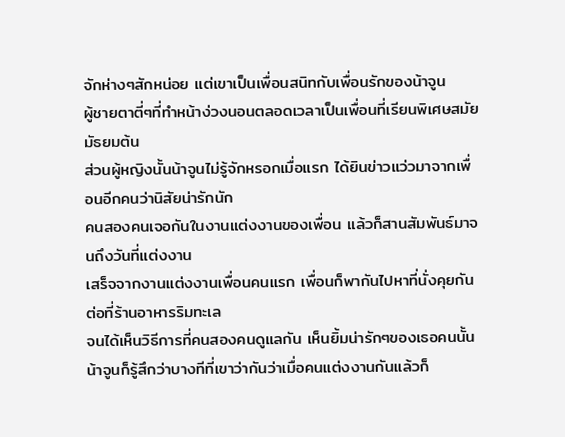จักห่างๆสักหน่อย แต่เขาเป็นเพื่อนสนิทกับเพื่อนรักของน้าจูน
ผู้ชายตาตี่ๆที่ทำหน้าง่วงนอนตลอดเวลาเป็นเพื่อนที่เรียนพิเศษสมัยมัธยมต้น
ส่วนผู้หญิงนั้นน้าจูนไม่รู้จักหรอกเมื่อแรก ได้ยินข่าวแว่วมาจากเพื่อนอีกคนว่านิสัยน่ารักนัก
คนสองคนเจอกันในงานแต่งงานของเพื่อน แล้วก็สานสัมพันธ์มาจนถึงวันที่แต่งงาน
เสร็จจากงานแต่งงานเพื่อนคนแรก เพื่อนก็พากันไปหาที่นั่งคุยกันต่อที่ร้านอาหารริมทะเล
จนได้เห็นวิธีการที่คนสองคนดูแลกัน เห็นยิ้มน่ารักๆของเธอคนนั้น
น้าจูนก็รู้สึกว่าบางทีที่เขาว่ากันว่าเมื่อคนแต่งงานกันแล้วก็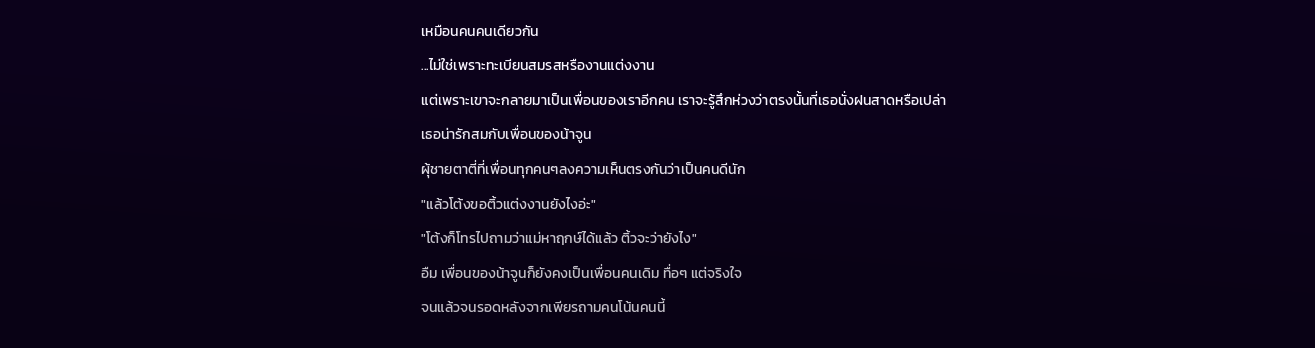เหมือนคนคนเดียวกัน
...ไม่ใช่เพราะทะเบียนสมรสหรืองานแต่งงาน
แต่เพราะเขาจะกลายมาเป็นเพื่อนของเราอีกคน เราจะรู้สึกห่วงว่าตรงนั้นที่เธอนั่งฝนสาดหรือเปล่า
เธอน่ารักสมกับเพื่อนของน้าจูน
ผุ้ชายตาตี่ที่เพื่อนทุกคนๆลงความเห็นตรงกันว่าเป็นคนดีนัก
"แล้วโต้งขอติ้วแต่งงานยังไงอ่ะ"
"โต้งก็โทรไปถามว่าแม่หาฤกษ์ได้แล้ว ติ้วจะว่ายังไง"
อืม เพื่อนของน้าจูนก็ยังคงเป็นเพื่อนคนเดิม ทื่อๆ แต่จริงใจ
จนแล้วจนรอดหลังจากเพียรถามคนโน้นคนนี้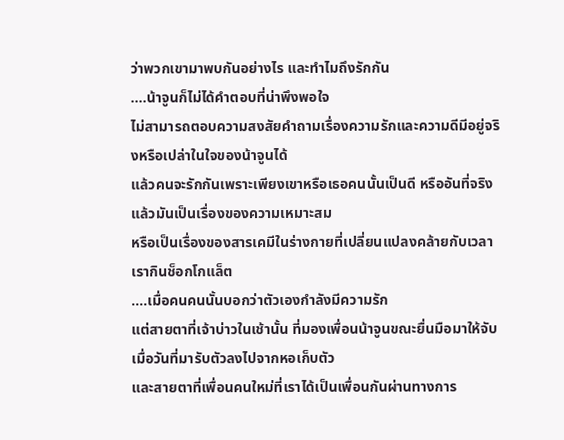ว่าพวกเขามาพบกันอย่างไร และทำไมถึงรักกัน
....น้าจูนก็ไม่ได้คำตอบที่น่าพึงพอใจ
ไม่สามารถตอบความสงสัยคำถามเรื่องความรักและความดีมีอยู่จริงหรือเปล่าในใจของน้าจูนได้
แล้วคนจะรักกันเพราะเพียงเขาหรือเธอคนนั้นเป็นดี หรืออันที่จริงแล้วมันเป็นเรื่องของความเหมาะสม
หรือเป็นเรื่องของสารเคมีในร่างกายที่เปลี่ยนแปลงคล้ายกับเวลาเรากินช็อกโกแล็ต
....เมื่อคนคนนั้นบอกว่าตัวเองกำลังมีความรัก
แต่สายตาที่เจ้าบ่าวในเช้านั้น ที่มองเพื่อนน้าจูนขณะยื่นมือมาให้จับเมื่อวันที่มารับตัวลงไปจากหอเก็บตัว
และสายตาที่เพื่อนคนใหม่ที่เราได้เป็นเพื่อนกันผ่านทางการ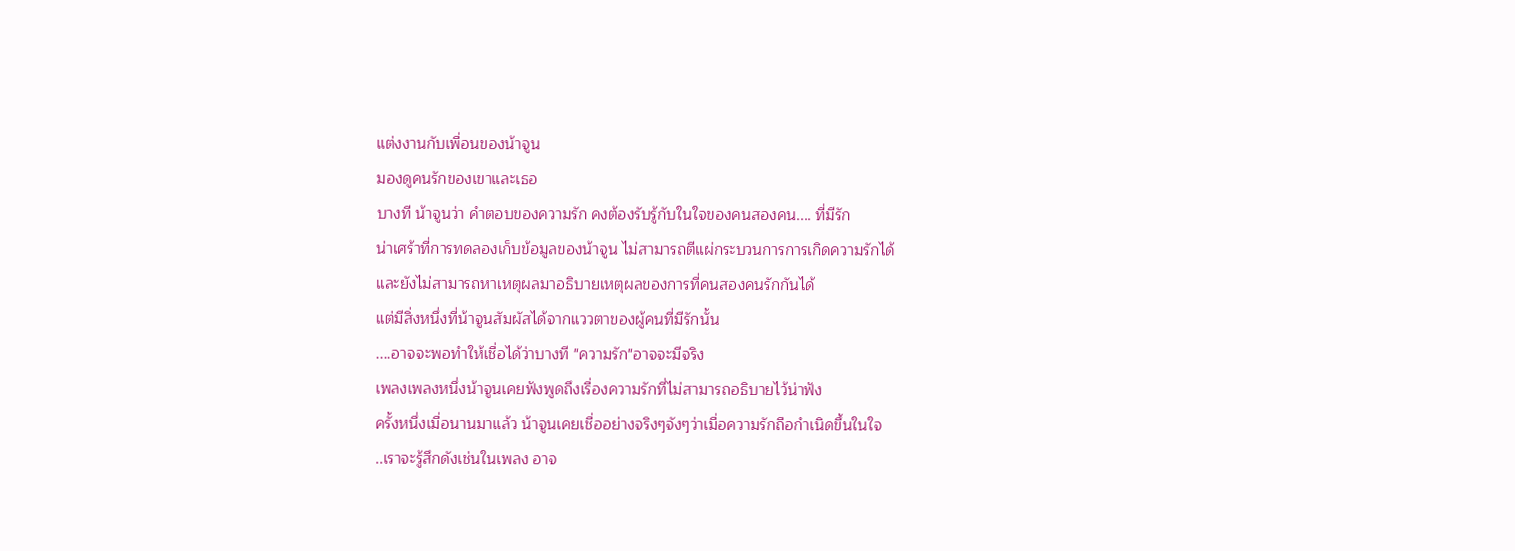แต่งงานกับเพื่อนของน้าจูน
มองดูคนรักของเขาและเธอ
บางที น้าจูนว่า คำตอบของความรัก คงต้องรับรู้กับในใจของคนสองคน.... ที่มีรัก
น่าเศร้าที่การทดลองเก็บข้อมูลของน้าจูน ไม่สามารถตีแผ่กระบวนการการเกิดความรักได้
และยังไม่สามารถหาเหตุผลมาอธิบายเหตุผลของการที่คนสองคนรักกันได้
แต่มีสิ่งหนึ่งที่น้าจูนสัมผัสได้จากแววตาของผู้คนที่มีรักนั้น
....อาจจะพอทำให้เชื่อได้ว่าบางที "ความรัก"อาจจะมีจริง
เพลงเพลงหนึ่งน้าจูนเคยฟังพูดถึงเรื่องความรักที่ไม่สามารถอธิบายไว้น่าฟัง
ครั้งหนึ่งเมื่อนานมาแล้ว น้าจูนเคยเชื่ออย่างจริงๆจังๆว่าเมื่อความรักถือกำเนิดขึ้นในใจ
..เราจะรู้สึกดังเช่นในเพลง อาจ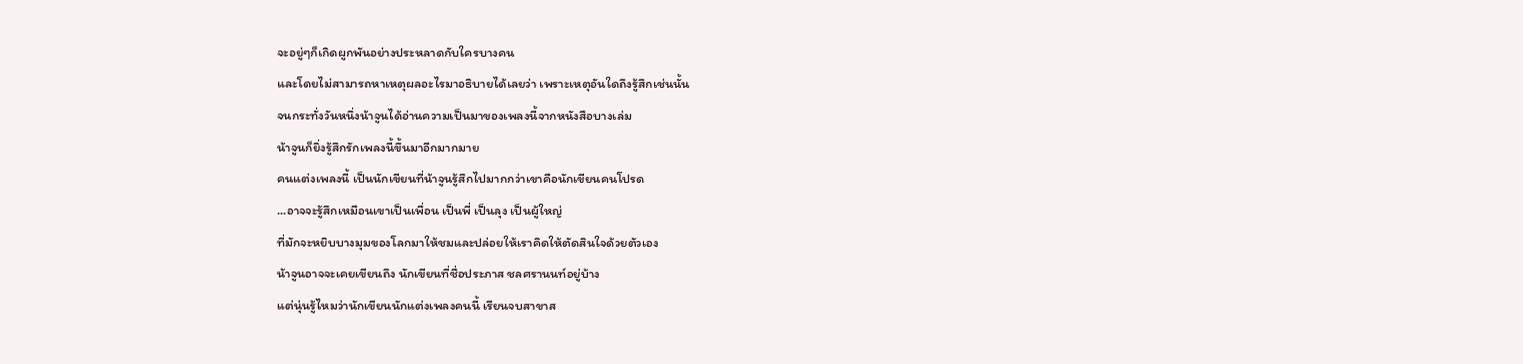จะอยู่ๆก็เกิดผูกพันอย่างประหลาดกับใครบางคน
และโดยไม่สามารถหาเหตุผลอะไรมาอธิบายได้เลยว่า เพราะเหตุอันใดถึงรู้สึกเช่นนั้น
จนกระทั่งวันหนึ่งน้าจูนได้อ่านความเป็นมาของเพลงนี้จากหนังสือบางเล่ม
น้าจูนก็ยิ่งรู้สึกรักเพลงนี้ขึ้นมาอีกมากมาย
คนแต่งเพลงนี้ เป็นนักเขียนที่น้าจูนรู้สึกไปมากกว่าเขาคือนักเขียนคนโปรด
...อาจจะรู้สึกเหมือนเขาเป็นเพื่อน เป็นพี่ เป็นลุง เป็นผู้ใหญ่
ที่มักจะหยิบบางมุมของโลกมาให้ชมและปล่อยให้เราคิดให้ตัดสินใจด้วยตัวเอง
น้าจูนอาจจะเคยเขียนถึง นักเขียนที่ชื่อประภาส ชลศรานนท์อยู่บ้าง
แต่นุ่นรู้ไหมว่านักเขียนนักแต่งเพลงคนนี้ เรียนจบสาขาส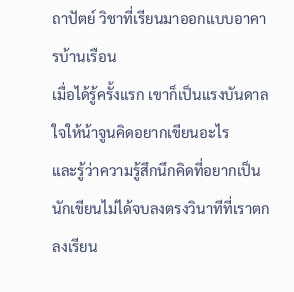ถาปัตย์ วิชาที่เรียนมาออกแบบอาคารบ้านเรือน
เมื่อได้รู้ครั้งแรก เขาก็เป็นแรงบันดาลใจให้น้าจูนคิดอยากเขียนอะไร
และรู้ว่าความรู้สึกนึกคิดที่อยากเป็นนักเขียนไม่ได้จบลงตรงวินาทีที่เราตกลงเรียน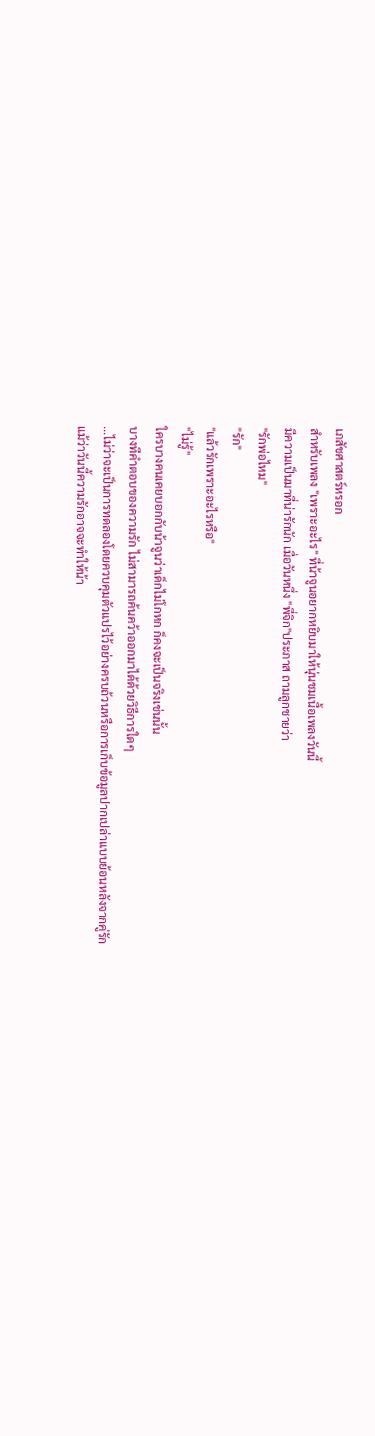เภสัชศาสตร์หรอก
สำหรับเพลง "เพราะอะไร" ที่น้าจูนอยากหยิบมาให้นุ่นชมเนื้อเพลงวันนี้
มีความเป็นมาที่น่ารักนัก เมื่อวันหนึ่ง "พี่จิก"ประภาส ถามลูกชายว่า
"รักพ่อไหม"
"รัก"
"แล้วรักเพราะอะไรหรือ"
"ไม่รู้"
ใครบางคนเคยบอกกับน้าจูนว่าเด็กไม่โกหก ก็คงจะเป็นจริงเช่นนั้น
บางทีคำตอบของความรัก ไม่สามารถค้นคว้าออกมาได้ด้วยวิธีการใดๆ
...ไม่ว่าจะเป็นการทดลองโดยควบคุมตัวแปรไว้อย่างครบถ้วนหรือการเก็บข้อมูลปากเปล่าแบบย้อนหลังจากคู่รัก
แม้ว่าวันนี้ความรักอาจจะทำให้น้า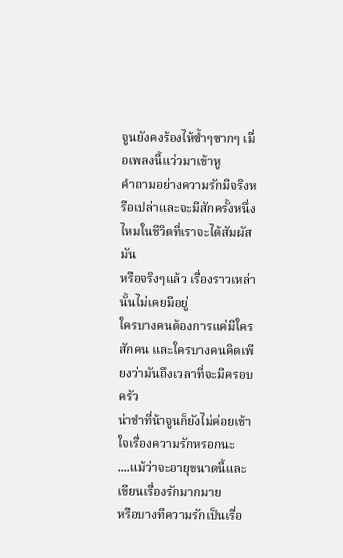จูนยังคงร้องไห้ซ้ำๆซากๆ เมื่อเพลงนี้แว่วมาเข้าหู
คำถามอย่างความรักมีจริงหรือเปล่าและจะมีสักครั้งหนึ่งไหมในชีวิตที่เราจะได้สัมผัสมัน
หรือจริงๆแล้ว เรื่องราวเหล่านั้นไม่เคยมีอยู่
ใครบางคนต้องการแค่มีใครสักคน และใครบางคนคิดเพียงว่ามันถึงเวลาที่จะมีครอบครัว
น่าขำที่น้าจูนก็ยังไม่ค่อยเข้าใจเรื่องความรักหรอกนะ
....แม้ว่าจะอายุขนาดนี้และเขียนเรื่องรักมากมาย
หรือบางทีความรักเป็นเรื่อ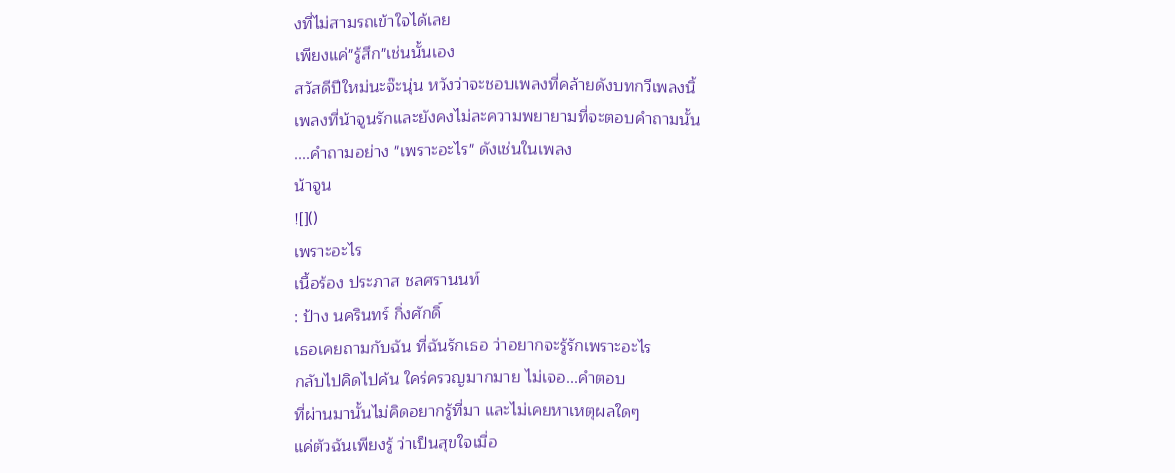งที่ไม่สามรถเข้าใจได้เลย
เพียงแค่"รู้สึก"เช่นนั้นเอง
สวัสดีปีใหม่นะจ๊ะนุ่น หวังว่าจะชอบเพลงที่คล้ายดังบทกวีเพลงนิ้
เพลงที่น้าจูนรักและยังคงไม่ละความพยายามที่จะตอบคำถามนั้น
....คำถามอย่าง "เพราะอะไร" ดังเช่นในเพลง
น้าจูน
![]()
เพราะอะไร
เนื้อร้อง ประภาส ชลศรานนท์
: ป้าง นครินทร์ กิ่งศักดิ์
เธอเคยถามกับฉัน ที่ฉันรักเธอ ว่าอยากจะรู้รักเพราะอะไร
กลับไปคิดไปค้น ใคร่ครวญมากมาย ไม่เจอ...คำตอบ
ที่ผ่านมานั้นไม่คิดอยากรู้ที่มา และไม่เคยหาเหตุผลใดๆ
แค่ตัวฉันเพียงรู้ ว่าเป็นสุขใจเมื่อ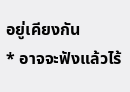อยู่เคียงกัน
* อาจจะฟังแล้วไร้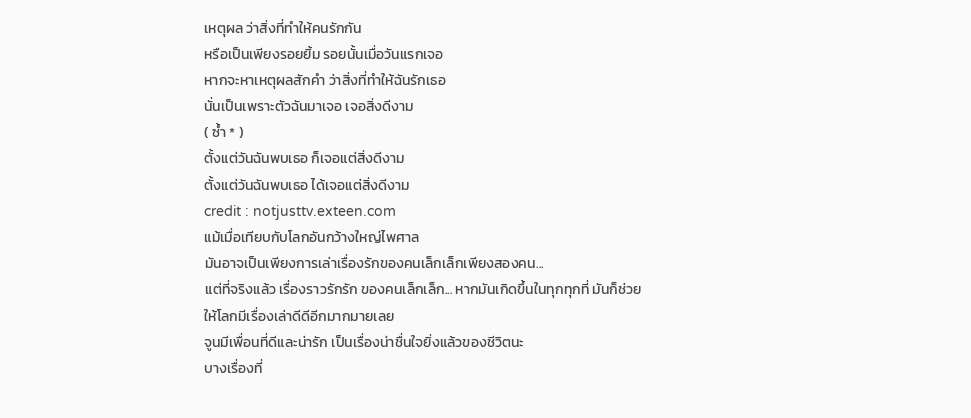เหตุผล ว่าสิ่งที่ทำให้คนรักกัน
หรือเป็นเพียงรอยยิ้ม รอยนั้นเมื่อวันแรกเจอ
หากจะหาเหตุผลสักคำ ว่าสิ่งที่ทำให้ฉันรักเธอ
นั่นเป็นเพราะตัวฉันมาเจอ เจอสิ่งดีงาม
( ซ้ำ * )
ตั้งแต่วันฉันพบเธอ ก็เจอแต่สิ่งดีงาม
ตั้งแต่วันฉันพบเธอ ได้เจอแต่สิ่งดีงาม
credit : notjusttv.exteen.com
แม้เมื่อเทียบกับโลกอันกว้างใหญ่ไพศาล
มันอาจเป็นเพียงการเล่าเรื่องรักของคนเล็กเล็กเพียงสองคน...
แต่ที่จริงแล้ว เรื่องราวรักรัก ของคนเล็กเล็ก... หากมันเกิดขึ้นในทุกทุกที่ มันก็ช่วยให้โลกมีเรื่องเล่าดีดีอีกมากมายเลย
จูนมีเพื่อนที่ดีและน่ารัก เป็นเรื่องน่าชื่นใจยิ่งแล้วของชีวิตนะ
บางเรื่องที่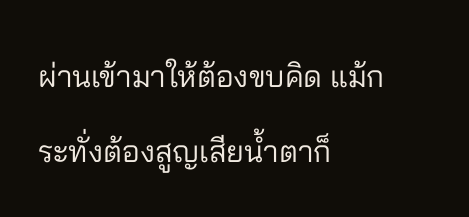ผ่านเข้ามาให้ต้องขบคิด แม้กระทั่งต้องสูญเสียน้ำตาก็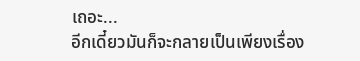เถอะ...
อีกเดี๋ยวมันก็จะกลายเป็นเพียงเรื่อง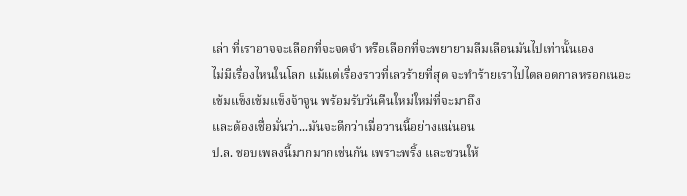เล่า ที่เราอาจจะเลือกที่จะจดจำ หรือเลือกที่จะพยายามลืมเลือนมันไปเท่านั้นเอง
ไม่มีเรื่องไหนในโลก แม้แต่เรื่องราวที่เลวร้ายที่สุด จะทำร้ายเราไปไตลอดกาลหรอกเนอะ
เข้มแข็งเข้มแข็งจ้าจูน พร้อมรับวันคืนใหม่ใหม่ที่จะมาถึง
และต้องเชื่อมั่นว่า...มันจะดีกว่าเมื่อวานนี้อย่างแน่นอน
ป.ล. ชอบเพลงนี้มากมากเช่นกัน เพราะพริ้ง และชวนให้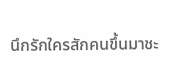นึกรักใครสักคนขึ้นมาชะ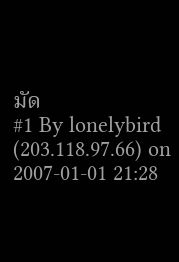มัด
#1 By lonelybird (203.118.97.66) on 2007-01-01 21:28